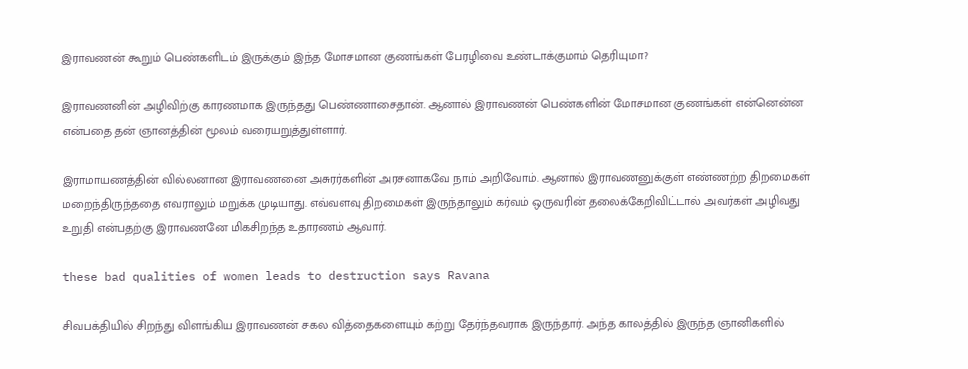இராவணன் கூறும் பெண்களிடம் இருக்கும் இந்த மோசமான குணங்கள் பேரழிவை உண்டாக்குமாம் தெரியுமா?

இராவணனின் அழிவிற்கு காரணமாக இருந்தது பெண்ணாசைதான். ஆனால் இராவணன் பெண்களின் மோசமான குணங்கள் என்னென்ன என்பதை தன் ஞானத்தின் மூலம் வரையறுத்துள்ளார்.

இராமாயணத்தின் வில்லனான இராவணனை அசுரர்களின் அரசனாகவே நாம் அறிவோம். ஆனால் இராவணனுக்குள் எண்ணற்ற திறமைகள் மறைந்திருந்ததை எவராலும் மறுக்க முடியாது. எவ்வளவு திறமைகள் இருந்தாலும் கர்வம் ஒருவரின் தலைக்கேறிவிட்டால் அவர்கள் அழிவது உறுதி என்பதற்கு இராவணனே மிகசிறந்த உதாரணம் ஆவார்.

these bad qualities of women leads to destruction says Ravana

சிவபக்தியில் சிறந்து விளங்கிய இராவணன் சகல வித்தைகளையும் கற்று தேர்ந்தவராக இருந்தார். அந்த காலத்தில் இருந்த ஞானிகளில்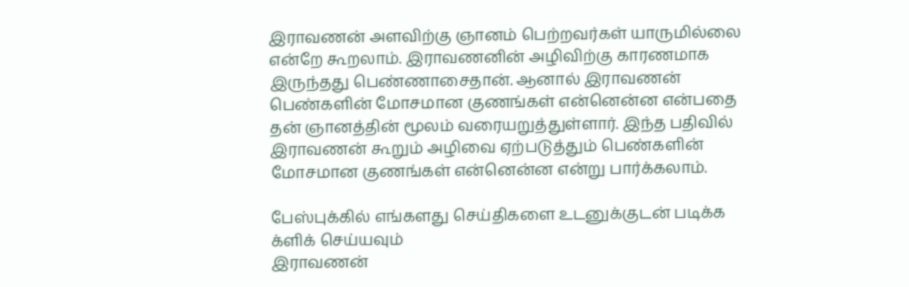இராவணன் அளவிற்கு ஞானம் பெற்றவர்கள் யாருமில்லை என்றே கூறலாம். இராவணனின் அழிவிற்கு காரணமாக இருந்தது பெண்ணாசைதான். ஆனால் இராவணன் பெண்களின் மோசமான குணங்கள் என்னென்ன என்பதை தன் ஞானத்தின் மூலம் வரையறுத்துள்ளார். இந்த பதிவில் இராவணன் கூறும் அழிவை ஏற்படுத்தும் பெண்களின் மோசமான குணங்கள் என்னென்ன என்று பார்க்கலாம்.

பேஸ்புக்கில் எங்களது செய்திகளை உடனுக்குடன் படிக்க க்ளிக் செய்யவும்
இராவணன்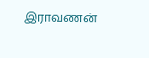இராவணன்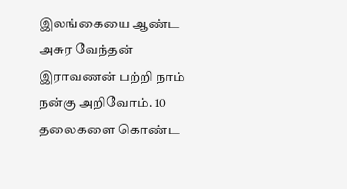இலங்கையை ஆண்ட அசுர வேந்தன் இராவணன் பற்றி நாம் நன்கு அறிவோம். 10 தலைகளை கொண்ட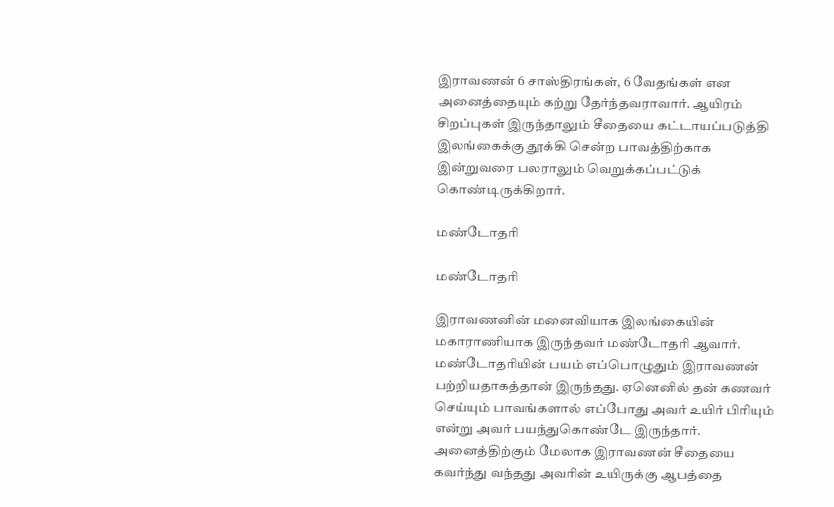இராவணன் 6 சாஸ்திரங்கள், 6 வேதங்கள் என அனைத்தையும் கற்று தேர்ந்தவராவார். ஆயிரம் சிறப்புகள் இருந்தாலும் சீதையை கட்டாயப்படுத்தி இலங்கைக்கு தூக்கி சென்ற பாவத்திற்காக இன்றுவரை பலராலும் வெறுக்கப்பட்டுக் கொண்டிருக்கிறார்.

மண்டோதரி

மண்டோதரி

இராவணனின் மனைவியாக இலங்கையின் மகாராணியாக இருந்தவர் மண்டோதரி ஆவார். மண்டோதரியின் பயம் எப்பொழுதும் இராவணன் பற்றியதாகத்தான் இருந்தது. ஏனெனில் தன் கணவர் செய்யும் பாவங்களால் எப்போது அவர் உயிர் பிரியும் என்று அவர் பயந்துகொண்டே இருந்தார். அனைத்திற்கும் மேலாக இராவணன் சீதையை கவர்ந்து வந்தது அவரின் உயிருக்கு ஆபத்தை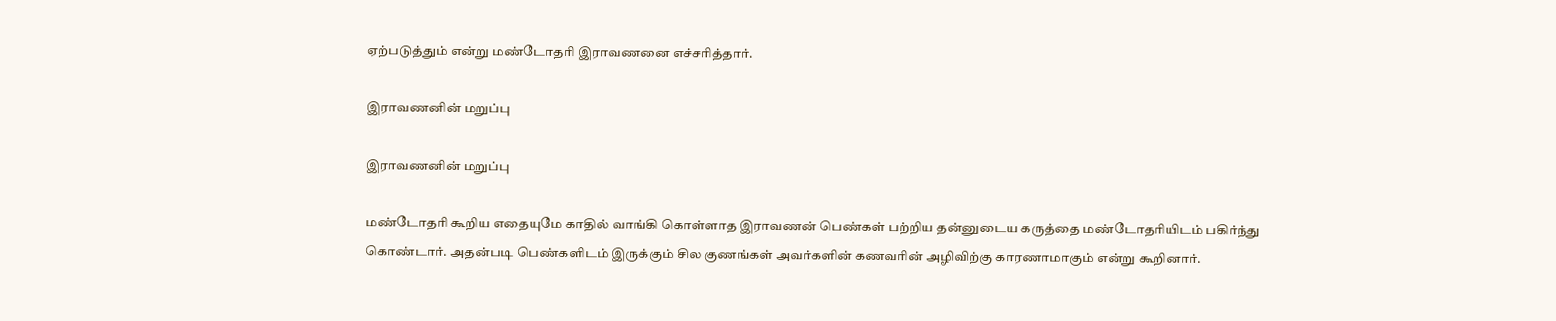ஏற்படுத்தும் என்று மண்டோதரி இராவணனை எச்சரித்தார்.

இராவணனின் மறுப்பு

இராவணனின் மறுப்பு

மண்டோதரி கூறிய எதையுமே காதில் வாங்கி கொள்ளாத இராவணன் பெண்கள் பற்றிய தன்னுடைய கருத்தை மண்டோதரியிடம் பகிர்ந்து கொண்டார். அதன்படி பெண்களிடம் இருக்கும் சில குணங்கள் அவர்களின் கணவரின் அழிவிற்கு காரணாமாகும் என்று கூறினார்.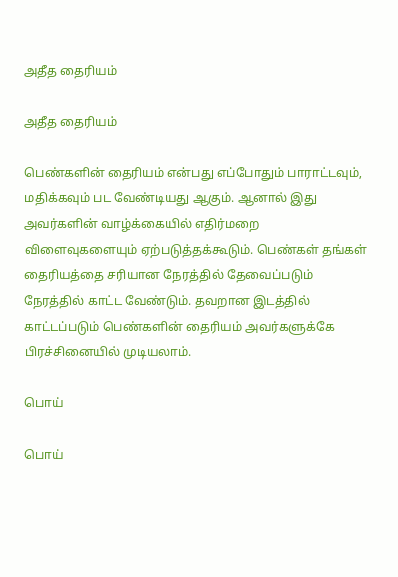அதீத தைரியம்

அதீத தைரியம்

பெண்களின் தைரியம் என்பது எப்போதும் பாராட்டவும், மதிக்கவும் பட வேண்டியது ஆகும். ஆனால் இது அவர்களின் வாழ்க்கையில் எதிர்மறை விளைவுகளையும் ஏற்படுத்தக்கூடும். பெண்கள் தங்கள் தைரியத்தை சரியான நேரத்தில் தேவைப்படும் நேரத்தில் காட்ட வேண்டும். தவறான இடத்தில் காட்டப்படும் பெண்களின் தைரியம் அவர்களுக்கே பிரச்சினையில் முடியலாம்.

பொய்

பொய்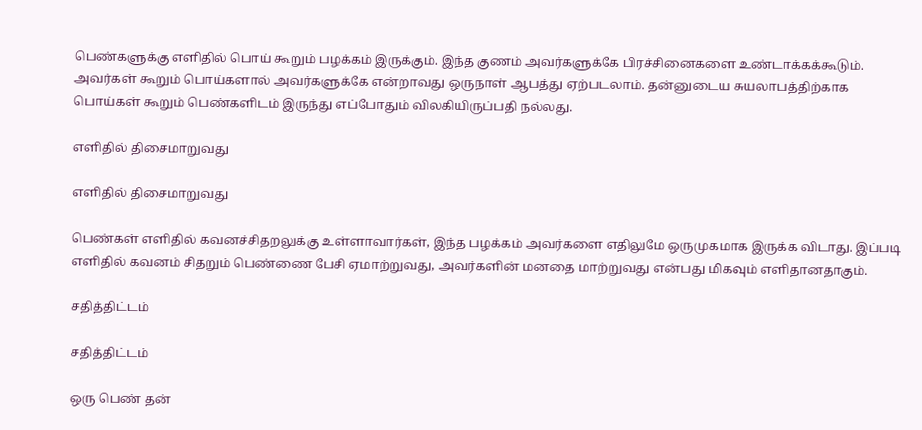பெண்களுக்கு எளிதில் பொய் கூறும் பழக்கம் இருக்கும். இந்த குணம் அவர்களுக்கே பிரச்சினைகளை உண்டாக்கக்கூடும். அவர்கள் கூறும் பொய்களால் அவர்களுக்கே என்றாவது ஒருநாள் ஆபத்து ஏற்படலாம். தன்னுடைய சுயலாபத்திற்காக பொய்கள் கூறும் பெண்களிடம் இருந்து எப்போதும் விலகியிருப்பதி நல்லது.

எளிதில் திசைமாறுவது

எளிதில் திசைமாறுவது

பெண்கள் எளிதில் கவனச்சிதறலுக்கு உள்ளாவார்கள், இந்த பழக்கம் அவர்களை எதிலுமே ஒருமுகமாக இருக்க விடாது. இப்படி எளிதில் கவனம் சிதறும் பெண்ணை பேசி ஏமாற்றுவது, அவர்களின் மனதை மாற்றுவது என்பது மிகவும் எளிதானதாகும்.

சதித்திட்டம்

சதித்திட்டம்

ஒரு பெண் தன்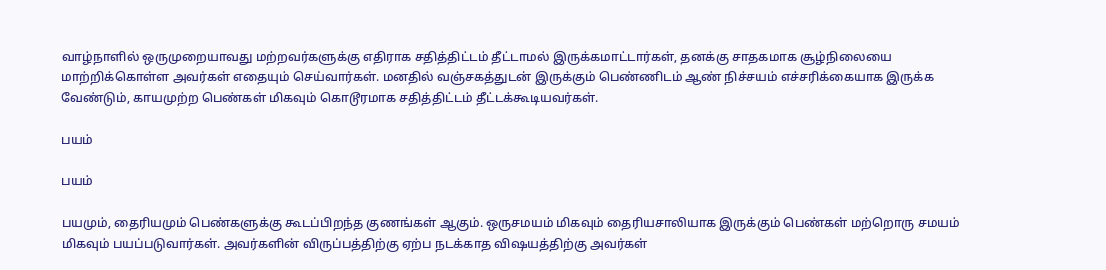வாழ்நாளில் ஒருமுறையாவது மற்றவர்களுக்கு எதிராக சதித்திட்டம் தீட்டாமல் இருக்கமாட்டார்கள், தனக்கு சாதகமாக சூழ்நிலையை மாற்றிக்கொள்ள அவர்கள் எதையும் செய்வார்கள். மனதில் வஞ்சகத்துடன் இருக்கும் பெண்ணிடம் ஆண் நிச்சயம் எச்சரிக்கையாக இருக்க வேண்டும், காயமுற்ற பெண்கள் மிகவும் கொடூரமாக சதித்திட்டம் தீட்டக்கூடியவர்கள்.

பயம்

பயம்

பயமும், தைரியமும் பெண்களுக்கு கூடப்பிறந்த குணங்கள் ஆகும். ஒருசமயம் மிகவும் தைரியசாலியாக இருக்கும் பெண்கள் மற்றொரு சமயம் மிகவும் பயப்படுவார்கள். அவர்களின் விருப்பத்திற்கு ஏற்ப நடக்காத விஷயத்திற்கு அவர்கள்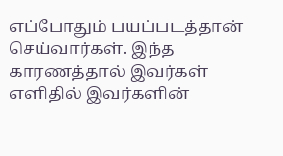எப்போதும் பயப்படத்தான் செய்வார்கள். இந்த காரணத்தால் இவர்கள் எளிதில் இவர்களின்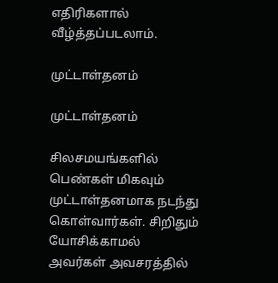எதிரிகளால் வீழ்த்தப்படலாம்.

முட்டாள்தனம்

முட்டாள்தனம்

சிலசமயங்களில் பெண்கள் மிகவும் முட்டாள்தனமாக நடந்து கொள்வார்கள். சிறிதும் யோசிக்காமல் அவர்கள் அவசரத்தில்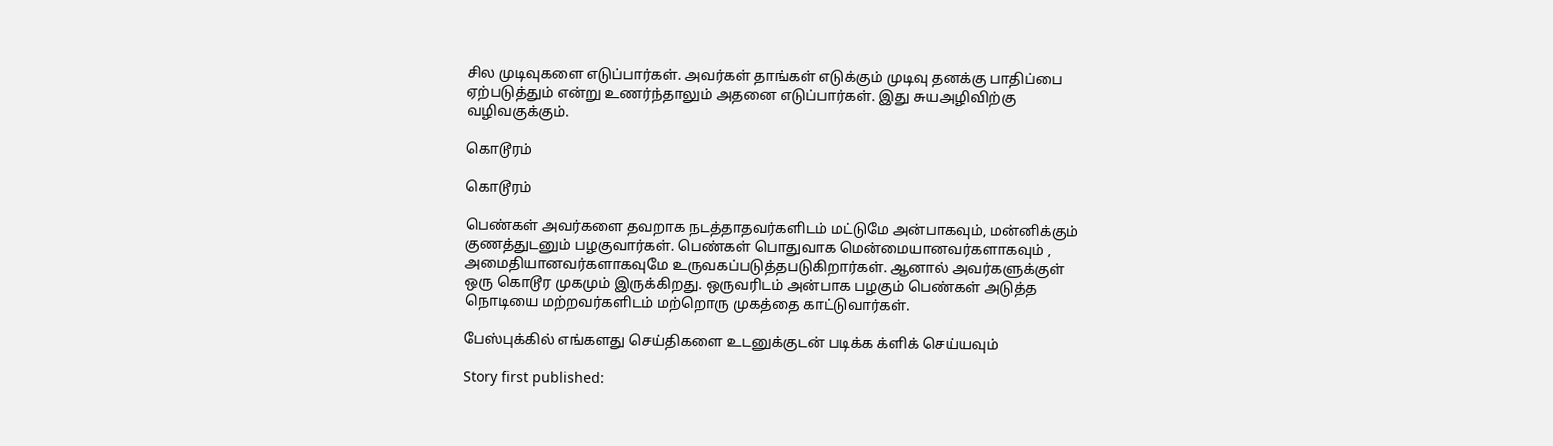சில முடிவுகளை எடுப்பார்கள். அவர்கள் தாங்கள் எடுக்கும் முடிவு தனக்கு பாதிப்பை ஏற்படுத்தும் என்று உணர்ந்தாலும் அதனை எடுப்பார்கள். இது சுயஅழிவிற்கு வழிவகுக்கும்.

கொடூரம்

கொடூரம்

பெண்கள் அவர்களை தவறாக நடத்தாதவர்களிடம் மட்டுமே அன்பாகவும், மன்னிக்கும் குணத்துடனும் பழகுவார்கள். பெண்கள் பொதுவாக மென்மையானவர்களாகவும் , அமைதியானவர்களாகவுமே உருவகப்படுத்தபடுகிறார்கள். ஆனால் அவர்களுக்குள் ஒரு கொடூர முகமும் இருக்கிறது. ஒருவரிடம் அன்பாக பழகும் பெண்கள் அடுத்த நொடியை மற்றவர்களிடம் மற்றொரு முகத்தை காட்டுவார்கள்.

பேஸ்புக்கில் எங்களது செய்திகளை உடனுக்குடன் படிக்க க்ளிக் செய்யவும்

Story first published: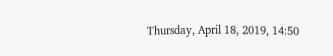Thursday, April 18, 2019, 14:50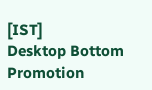[IST]
Desktop Bottom Promotion